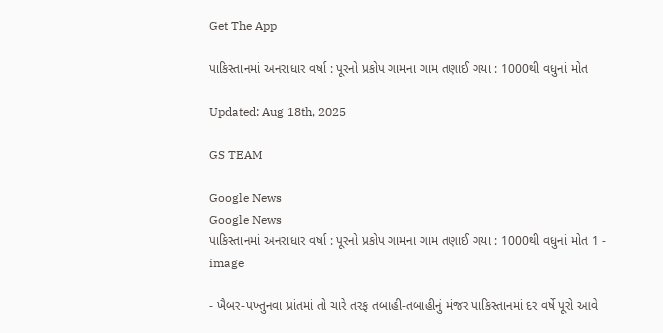Get The App

પાકિસ્તાનમાં અનરાધાર વર્ષા : પૂરનો પ્રકોપ ગામના ગામ તણાઈ ગયા : 1000થી વધુનાં મોત

Updated: Aug 18th, 2025

GS TEAM

Google News
Google News
પાકિસ્તાનમાં અનરાધાર વર્ષા : પૂરનો પ્રકોપ ગામના ગામ તણાઈ ગયા : 1000થી વધુનાં મોત 1 - image

- ખૈબર-પખ્તુનવા પ્રાંતમાં તો ચારે તરફ તબાહી-તબાહીનું મંજર પાકિસ્તાનમાં દર વર્ષે પૂરો આવે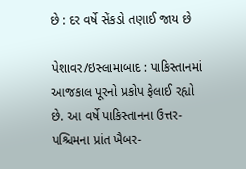છે : દર વર્ષે સેંકડો તણાઈ જાય છે

પેશાવર/ઇસ્લામાબાદ : પાકિસ્તાનમાં આજકાલ પૂરનો પ્રકોપ ફેલાઈ રહ્યો છે. આ વર્ષે પાકિસ્તાનના ઉત્તર-પશ્ચિમના પ્રાંત ખૈબર-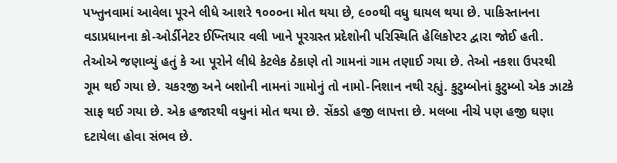પખ્તુનવામાં આવેલા પૂરને લીધે આશરે ૧૦૦૦ના મોત થયા છે, ૯૦૦થી વધુ ઘાયલ થયા છે. પાકિસ્તાનના વડાપ્રધાનના કો-ઓર્ડીનેટર ઈખ્તિયાર વલી ખાને પૂરગ્રસ્ત પ્રદેશોની પરિસ્થિતિ હેલિકોપ્ટર દ્વારા જોઈ હતી. તેઓએ જણાવ્યું હતું કે આ પૂરોને લીધે કેટલેક ઠેકાણે તો ગામનાં ગામ તણાઈ ગયા છે. તેઓ નકશા ઉપરથી ગૂમ થઈ ગયા છે. ચકરજી અને બશોની નામનાં ગામોનું તો નામો-નિશાન નથી રહ્યું. કુટુમ્બોનાં કુટુમ્બો એક ઝાટકે સાફ થઈ ગયા છે. એક હજારથી વધુનાં મોત થયા છે. સેંકડો હજી લાપત્તા છે. મલબા નીચે પણ હજી ઘણા દટાયેલા હોવા સંભવ છે.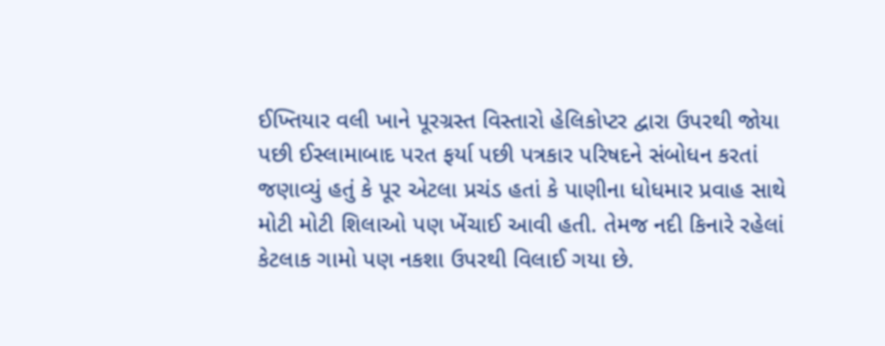ઈખ્તિયાર વલી ખાને પૂરગ્રસ્ત વિસ્તારો હેલિકોપ્ટર દ્વારા ઉપરથી જોયા પછી ઈસ્લામાબાદ પરત ફર્યા પછી પત્રકાર પરિષદને સંબોધન કરતાં જણાવ્યું હતું કે પૂર એટલા પ્રચંડ હતાં કે પાણીના ધોધમાર પ્રવાહ સાથે મોટી મોટી શિલાઓ પણ ખેંચાઈ આવી હતી. તેમજ નદી કિનારે રહેલાં કેટલાક ગામો પણ નકશા ઉપરથી વિલાઈ ગયા છે.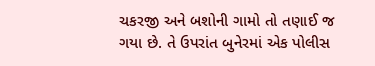ચકરજી અને બશોની ગામો તો તણાઈ જ ગયા છે. તે ઉપરાંત બુનેરમાં એક પોલીસ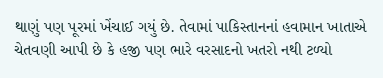થાણું પણ પૂરમાં ખેંચાઈ ગયું છે. તેવામાં પાકિસ્તાનનાં હવામાન ખાતાએ ચેતવણી આપી છે કે હજી પણ ભારે વરસાદનો ખતરો નથી ટળ્યો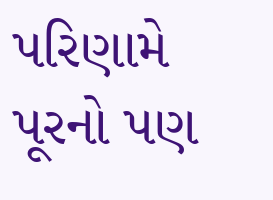પરિણામે પૂરનો પણ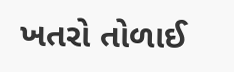ખતરો તોળાઈ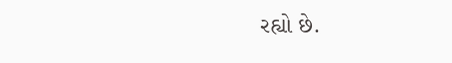રહ્યો છે.